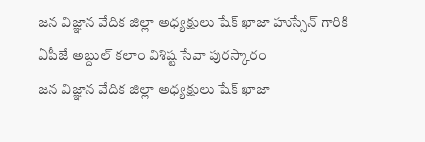జన విజ్ఞాన వేదిక జిల్లా అధ్యక్షులు షేక్ ఖాజా హుస్సేన్ గారికి ఏపీజే అబ్దుల్ కలాం విశిష్ట సేవా పురస్కారం
జన విజ్ఞాన వేదిక జిల్లా అధ్యక్షులు షేక్ ఖాజా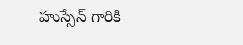హుస్సేన్ గారికి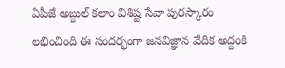ఏపీజే అబ్దుల్ కలాం విశిష్ట సేవా పురస్కారం లభించింది ఈ సందర్భంగా జనవిజ్ఞాన వేదిక అద్దంకి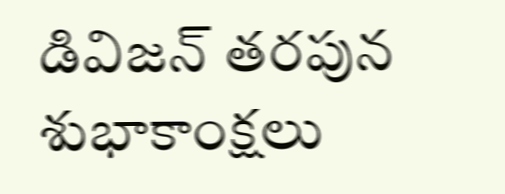డివిజన్ తరపున శుభాకాంక్షలు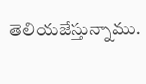తెలియజేస్తున్నాము.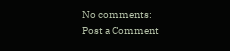No comments:
Post a Comment